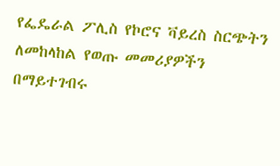የፌዴራል ፖሊስ የኮሮና ቫይረስ ስርጭትን ለመከላከል የወጡ መመሪያዎችን በማይተገብሩ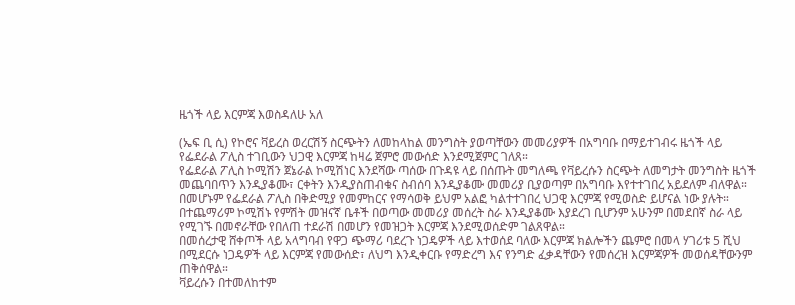ዜጎች ላይ እርምጃ እወስዳለሁ አለ

(ኤፍ ቢ ሲ) የኮሮና ቫይረስ ወረርሽኝ ስርጭትን ለመከላከል መንግስት ያወጣቸውን መመሪያዎች በአግባቡ በማይተገብሩ ዜጎች ላይ የፌደራል ፖሊስ ተገቢውን ህጋዊ እርምጃ ከዛሬ ጀምሮ መውሰድ እንደሚጀምር ገለጸ።
የፌደራል ፖሊስ ኮሚሽን ጀኔራል ኮሚሽነር እንደሻው ጣሰው በጉዳዩ ላይ በሰጡት መግለጫ የቫይረሱን ስርጭት ለመግታት መንግስት ዜጎች መጨባበጥን እንዲያቆሙ፣ ርቀትን እንዲያስጠብቁና ስብሰባ እንዲያቆሙ መመሪያ ቢያወጣም በአግባቡ እየተተገበረ አይደለም ብለዋል።
በመሆኑም የፌደራል ፖሊስ በቅድሚያ የመምከርና የማሳወቅ ይህም አልፎ ካልተተገበረ ህጋዊ እርምጃ የሚወስድ ይሆናል ነው ያሉት።
በተጨማሪም ኮሚሽኑ የምሽት መዝናኛ ቤቶች በወጣው መመሪያ መሰረት ስራ እንዲያቆሙ እያደረገ ቢሆንም አሁንም በመደበኛ ስራ ላይ የሚገኙ በመኖራቸው የበለጠ ተደራሽ በመሆን የመዝጋት እርምጃ እንደሚወሰድም ገልጸዋል።
በመሰረታዊ ሸቀጦች ላይ አላግባብ የዋጋ ጭማሪ ባደረጉ ነጋዴዎች ላይ እተወሰደ ባለው እርምጃ ክልሎችን ጨምሮ በመላ ሃገሪቱ 5 ሺህ በሚደርሱ ነጋዴዎች ላይ እርምጃ የመውሰድ፣ ለህግ እንዲቀርቡ የማድረግ እና የንግድ ፈቃዳቸውን የመሰረዝ እርምጃዎች መወሰዳቸውንም ጠቅሰዋል።
ቫይረሱን በተመለከተም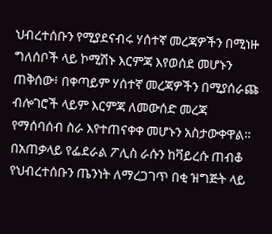ህብረተሰቡን የሚያደናብሩ ሃሰተኛ መረጃዎችን በሚነዙ ግለሰቦች ላይ ኮሚሽኑ እርምጃ እየወሰደ መሆኑን ጠቅሰው፥ በቀጣይም ሃሰተኛ መረጃዎችን በሚያሰራጩ ብሎገሮች ላይም እርምጃ ለመውሰድ መረጃ የማሰባሰብ ስራ እየተጠናቀቀ መሆኑን አስታውቀዋል።
በአጠቃላይ የፌደራል ፖሊስ ራሱን ከቫይረሱ ጠብቆ የህብረተሰቡን ጤንነት ለማረጋገጥ በቂ ዝግጅት ላይ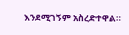እንደሚገኝም አስረድተዋል።